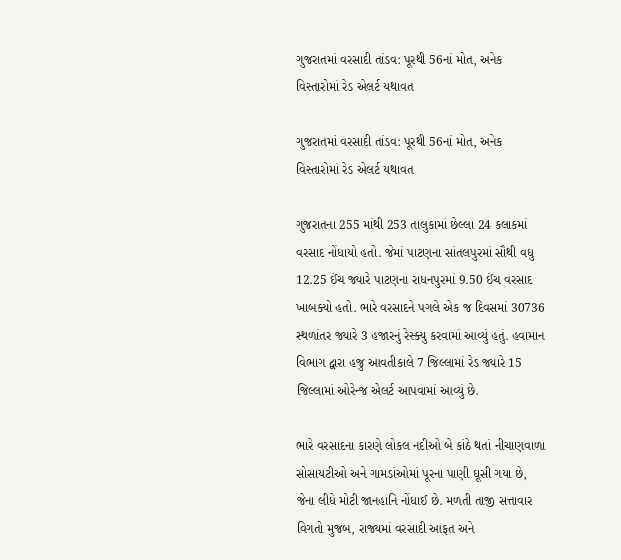ગુજરાતમાં વરસાદી તાંડવ: પૂરથી 56નાં મોત, અનેક વિસ્તારોમાં રેડ એલર્ટ યથાવત

ગુજરાતમાં વરસાદી તાંડવ: પૂરથી 56નાં મોત, અનેક વિસ્તારોમાં રેડ એલર્ટ યથાવત

ગુજરાતના 255 માંથી 253 તાલુકામાં છેલ્લા 24 કલાકમાં વરસાદ નોંધાયો હતો. જેમાં પાટણના સાંતલપુરમાં સૌથી વધુ 12.25 ઈંચ જ્યારે પાટણના રાધનપુરમાં 9.50 ઈંચ વરસાદ ખાબક્યો હતો. ભારે વરસાદને પગલે એક જ દિવસમાં 30736 સ્થળાંતર જ્યારે 3 હજારનું રેસ્ક્યુ કરવામાં આવ્યું હતું. હવામાન વિભાગ દ્વારા હજુ આવતીકાલે 7 જિલ્લામાં રેડ જ્યારે 15 જિલ્લામાં ઓરેન્જ એલર્ટ આપવામાં આવ્યું છે.

ભારે વરસાદના કારણે લોકલ નદીઓ બે કાંઠે થતાં નીચાણવાળા સોસાયટીઓ અને ગામડાંઓમાં પૂરના પાણી ઘૂસી ગયા છે, જેના લીધે મોટી જાનહાનિ નોંધાઈ છે. મળતી તાજી સત્તાવાર વિગતો મુજબ, રાજ્યમાં વરસાદી આફત અને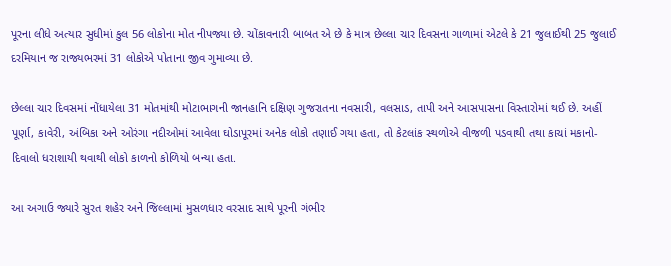પૂરના લીધે અત્યાર સુધીમાં કુલ 56 લોકોના મોત નીપજ્યા છે. ચોંકાવનારી બાબત એ છે કે માત્ર છેલ્લા ચાર દિવસના ગાળામાં એટલે કે 21 જુલાઈથી 25 જુલાઈ દરમિયાન જ રાજ્યભરમાં 31 લોકોએ પોતાના જીવ ગુમાવ્યા છે.

છેલ્લા ચાર દિવસમાં નોંધાયેલા 31 મોતમાંથી મોટાભાગની જાનહાનિ દક્ષિણ ગુજરાતના નવસારી, વલસાડ, તાપી અને આસપાસના વિસ્તારોમાં થઈ છે. અહીં પૂર્ણા, કાવેરી, અંબિકા અને ઓરંગા નદીઓમાં આવેલા ઘોડાપૂરમાં અનેક લોકો તણાઈ ગયા હતા, તો કેટલાંક સ્થળોએ વીજળી પડવાથી તથા કાચાં મકાનો-દિવાલો ધરાશાયી થવાથી લોકો કાળનો કોળિયો બન્યા હતા.

આ અગાઉ જ્યારે સુરત શહેર અને જિલ્લામાં મુસળધાર વરસાદ સાથે પૂરની ગંભીર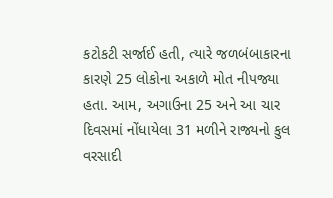કટોકટી સર્જાઈ હતી, ત્યારે જળબંબાકારના કારણે 25 લોકોના અકાળે મોત નીપજ્યા હતા. આમ, અગાઉના 25 અને આ ચાર દિવસમાં નોંધાયેલા 31 મળીને રાજ્યનો કુલ વરસાદી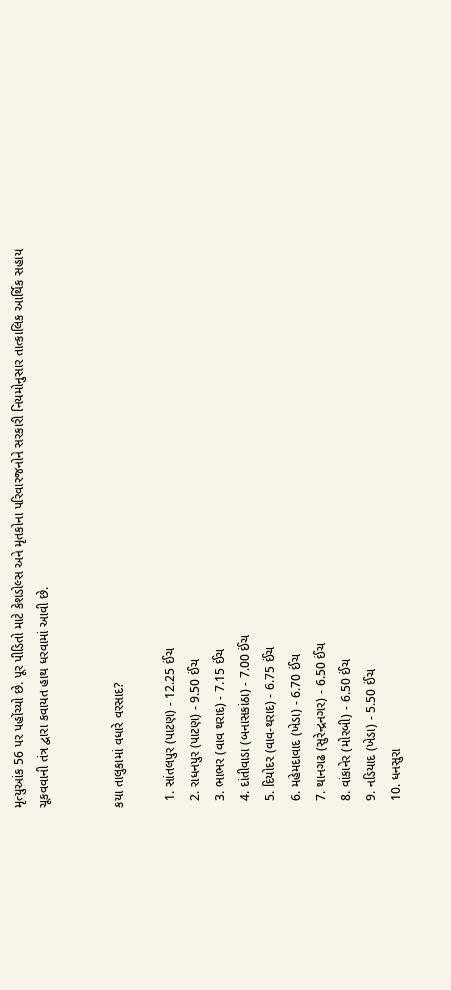મૃત્યુઆંક 56 પર પહોંચ્યો છે. પૂર પીડિતો માટે કેશડોલ્સ અને મૃતકોના પરિવારજનોને સરકારી નિયમોનુસાર તાત્કાલિક આર્થિક સહાય ચૂકવવાની તંત્ર દ્વારા કવાયત હાથ ધરવામાં આવી છે.


કયા તાલુકામાં વધારે વરસાદ?

  1. સાંતલપુર (પાટણ) - 12.25 ઈંચ
  2. રાધનપુર (પાટણ) - 9.50 ઈંચ
  3. ભાભર (વાવ થરાદ) - 7.15 ઈંચ
  4. દાંતીવાડા (બનાસકાંઠા) - 7.00 ઈંચ
  5. દિયોદર (વાવ-થરાદ) - 6.75 ઈંચ
  6. મહેમદાવાદ (ખેડા) - 6.70 ઈંચ
  7. થાનગઢ (સુરેન્દ્રનગર) - 6.50 ઈંચ
  8. વાંકાનેર (મોરબી) - 6.50 ઈંચ
  9. નડિયાદ (ખેડા) - 5.50 ઈંચ
  10. ધનસુરા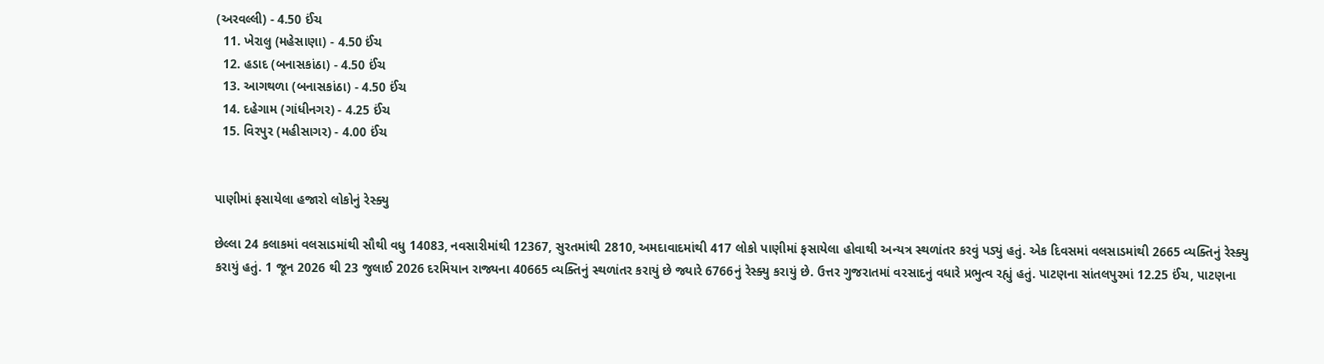(અરવલ્લી) - 4.50 ઈંચ
  11. ખેરાલુ (મહેસાણા) - 4.50 ઈંચ
  12. હડાદ (બનાસકાંઠા) - 4.50 ઈંચ
  13. આગથળા (બનાસકાંઠા) - 4.50 ઈંચ
  14. દહેગામ (ગાંધીનગર) - 4.25 ઈંચ
  15. વિરપુર (મહીસાગર) - 4.00 ઈંચ


પાણીમાં ફસાયેલા હજારો લોકોનું રેસ્ક્યુ

છેલ્લા 24 કલાકમાં વલસાડમાંથી સૌથી વધુ 14083, નવસારીમાંથી 12367, સુરતમાંથી 2810, અમદાવાદમાંથી 417 લોકો પાણીમાં ફસાયેલા હોવાથી અન્યત્ર સ્થળાંતર કરવું પડ્યું હતું. એક દિવસમાં વલસાડમાંથી 2665 વ્યક્તિનું રેસ્ક્યુ કરાયું હતું. 1 જૂન 2026 થી 23 જુલાઈ 2026 દરમિયાન રાજ્યના 40665 વ્યક્તિનું સ્થળાંતર કરાયું છે જ્યારે 6766નું રેસ્ક્યુ કરાયું છે. ઉત્તર ગુજરાતમાં વરસાદનું વધારે પ્રભુત્વ રહ્યું હતું. પાટણના સાંતલપુરમાં 12.25 ઈંચ, પાટણના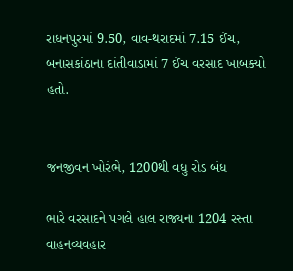રાધનપુરમાં 9.50, વાવ-થરાદમાં 7.15 ઈંચ, બનાસકાંઠાના દાંતીવાડામાં 7 ઈંચ વરસાદ ખાબક્યો હતો.


જનજીવન ખોરંભે, 1200થી વધુ રોડ બંધ

ભારે વરસાદને પગલે હાલ રાજ્યના 1204 રસ્તા વાહનવ્યવહાર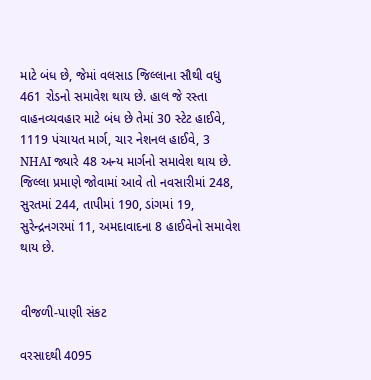માટે બંધ છે, જેમાં વલસાડ જિલ્લાના સૌથી વધુ 461 રોડનો સમાવેશ થાય છે. હાલ જે રસ્તા વાહનવ્યવહાર માટે બંધ છે તેમાં 30 સ્ટેટ હાઈવે, 1119 પંચાયત માર્ગ, ચાર નેશનલ હાઈવે, 3 NHAI જ્યારે 48 અન્ય માર્ગનો સમાવેશ થાય છે. જિલ્લા પ્રમાણે જોવામાં આવે તો નવસારીમાં 248, સુરતમાં 244, તાપીમાં 190, ડાંગમાં 19, સુરેન્દ્રનગરમાં 11, અમદાવાદના 8 હાઈવેનો સમાવેશ થાય છે.


વીજળી-પાણી સંકટ

વરસાદથી 4095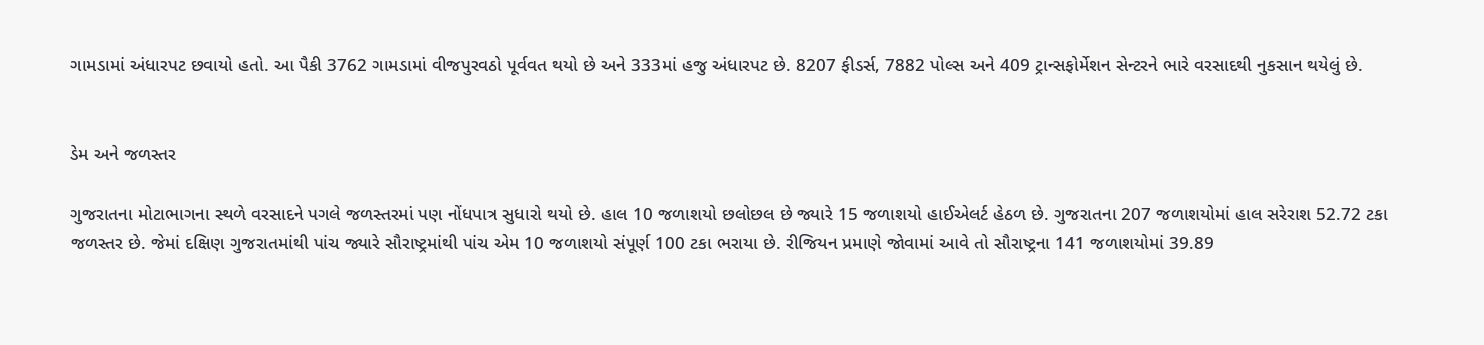ગામડામાં અંધારપટ છવાયો હતો. આ પૈકી 3762 ગામડામાં વીજપુરવઠો પૂર્વવત થયો છે અને 333માં હજુ અંધારપટ છે. 8207 ફીડર્સ, 7882 પોલ્સ અને 409 ટ્રાન્સફોર્મેશન સેન્ટરને ભારે વરસાદથી નુકસાન થયેલું છે.


ડેમ અને જળસ્તર

ગુજરાતના મોટાભાગના સ્થળે વરસાદને પગલે જળસ્તરમાં પણ નોંધપાત્ર સુધારો થયો છે. હાલ 10 જળાશયો છલોછલ છે જ્યારે 15 જળાશયો હાઈએલર્ટ હેઠળ છે. ગુજરાતના 207 જળાશયોમાં હાલ સરેરાશ 52.72 ટકા જળસ્તર છે. જેમાં દક્ષિણ ગુજરાતમાંથી પાંચ જ્યારે સૌરાષ્ટ્રમાંથી પાંચ એમ 10 જળાશયો સંપૂર્ણ 100 ટકા ભરાયા છે. રીજિયન પ્રમાણે જોવામાં આવે તો સૌરાષ્ટ્રના 141 જળાશયોમાં 39.89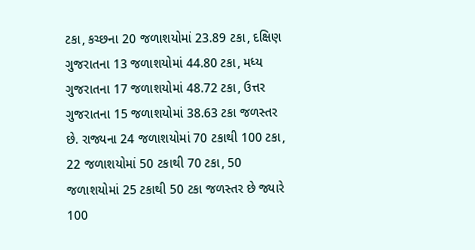ટકા, કચ્છના 20 જળાશયોમાં 23.89 ટકા, દક્ષિણ ગુજરાતના 13 જળાશયોમાં 44.80 ટકા, મધ્ય ગુજરાતના 17 જળાશયોમાં 48.72 ટકા, ઉત્તર ગુજરાતના 15 જળાશયોમાં 38.63 ટકા જળસ્તર છે. રાજ્યના 24 જળાશયોમાં 70 ટકાથી 100 ટકા, 22 જળાશયોમાં 50 ટકાથી 70 ટકા, 50 જળાશયોમાં 25 ટકાથી 50 ટકા જળસ્તર છે જ્યારે 100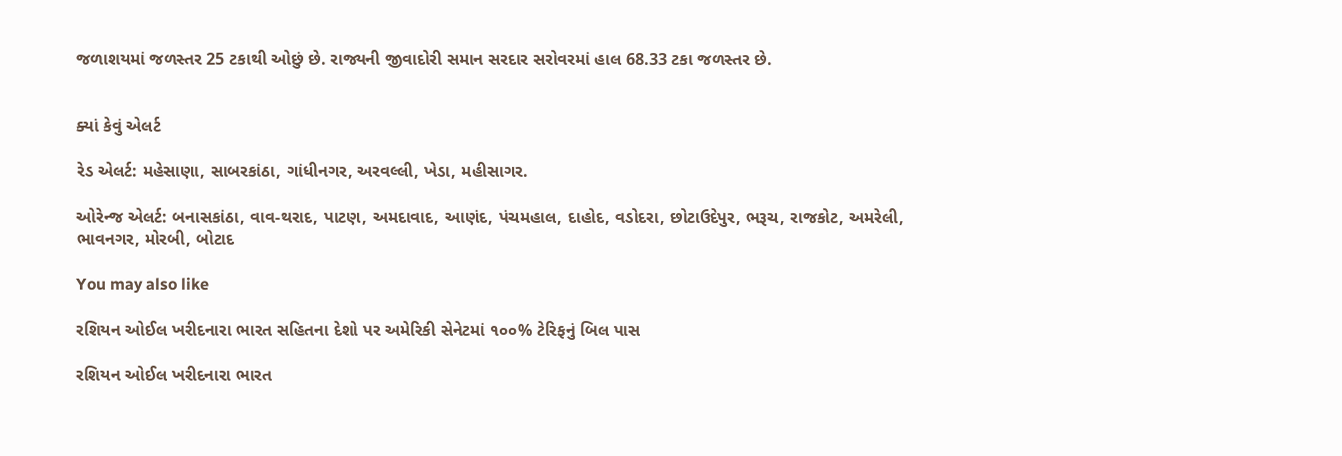જળાશયમાં જળસ્તર 25 ટકાથી ઓછું છે. રાજ્યની જીવાદોરી સમાન સરદાર સરોવરમાં હાલ 68.33 ટકા જળસ્તર છે.


ક્યાં કેવું એલર્ટ

રેડ એલર્ટ: મહેસાણા, સાબરકાંઠા, ગાંધીનગર, અરવલ્લી, ખેડા, મહીસાગર.

ઓરેન્જ એલર્ટ: બનાસકાંઠા, વાવ-થરાદ, પાટણ, અમદાવાદ, આણંદ, પંચમહાલ, દાહોદ, વડોદરા, છોટાઉદેપુર, ભરૂચ, રાજકોટ, અમરેલી, ભાવનગર, મોરબી, બોટાદ

You may also like

રશિયન ઓઈલ ખરીદનારા ભારત સહિતના દેશો પર અમેરિકી સેનેટમાં ૧૦૦% ટેરિફનું બિલ પાસ

રશિયન ઓઈલ ખરીદનારા ભારત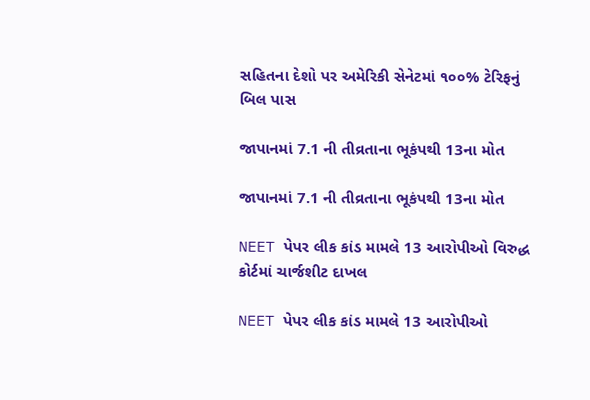સહિતના દેશો પર અમેરિકી સેનેટમાં ૧૦૦% ટેરિફનું બિલ પાસ

જાપાનમાં 7.1 ની તીવ્રતાના ભૂકંપથી 13ના મોત

જાપાનમાં 7.1 ની તીવ્રતાના ભૂકંપથી 13ના મોત

NEET પેપર લીક કાંડ મામલે 13 આરોપીઓ વિરુદ્ધ કોર્ટમાં ચાર્જશીટ દાખલ

NEET પેપર લીક કાંડ મામલે 13 આરોપીઓ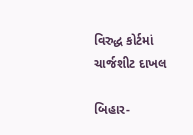વિરુદ્ધ કોર્ટમાં ચાર્જશીટ દાખલ

બિહાર-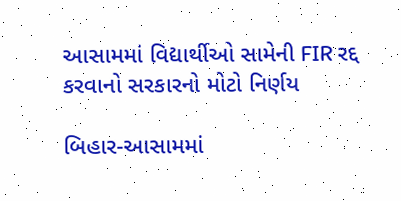આસામમાં વિદ્યાર્થીઓ સામેની FIR રદ્દ  કરવાનો સરકારનો મોટો નિર્ણય

બિહાર-આસામમાં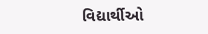વિદ્યાર્થીઓ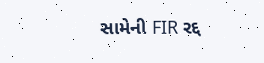સામેની FIR રદ્દ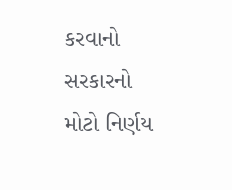કરવાનો સરકારનો મોટો નિર્ણય